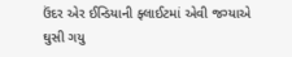ઉંદર એર ઈન્ડિયાની ફ્લાઈટમાં એવી જગ્યાએ ઘુસી ગયુ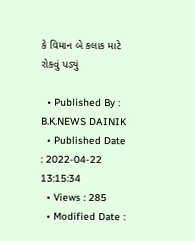કે વિમાન બે કલાક માટે રોકવું પડ્યું

  • Published By : B.K.NEWS DAINIK
  • Published Date : 2022-04-22 13:15:34
  • Views : 285
  • Modified Date :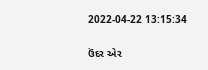2022-04-22 13:15:34

ઉંદર એર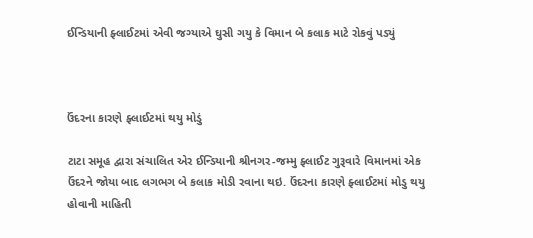ઈન્ડિયાની ફ્લાઈટમાં એવી જગ્યાએ ઘુસી ગયુ કે વિમાન બે કલાક માટે રોકવું પડ્યું



ઉંદરના કારણે ફ્લાઈટમાં થયુ મોડું

ટાટા સમૂહ દ્વારા સંચાલિત એર ઈન્ડિયાની શ્રીનગર-જમ્મુ ફ્લાઈટ ગુરૂવારે વિમાનમાં એક ઉંદરને જોયા બાદ લગભગ બે કલાક મોડી રવાના થઇ. ઉંદરના કારણે ફ્લાઈટમાં મોડુ થયુ હોવાની માહિતી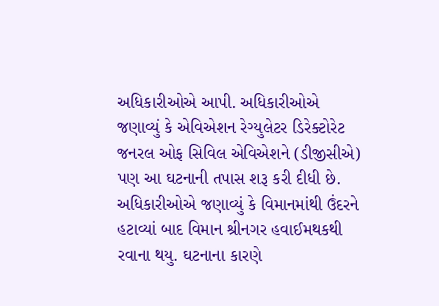અધિકારીઓએ આપી. અધિકારીઓએ જણાવ્યું કે એવિએશન રેગ્યુલેટર ડિરેક્ટોરેટ જનરલ ઓફ સિવિલ એવિએશને (ડીજીસીએ) પણ આ ઘટનાની તપાસ શરૂ કરી દીધી છે. અધિકારીઓએ જણાવ્યું કે વિમાનમાંથી ઉંદરને હટાવ્યાં બાદ વિમાન શ્રીનગર હવાઈમથકથી રવાના થયુ. ઘટનાના કારણે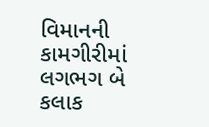વિમાનની કામગીરીમાં લગભગ બે કલાક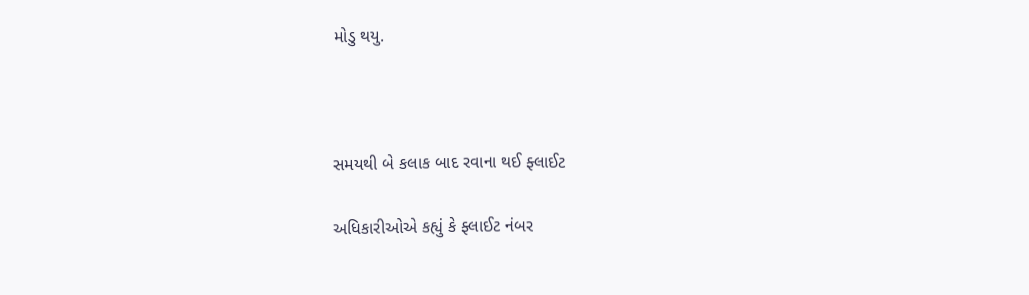મોડુ થયુ.



સમયથી બે કલાક બાદ રવાના થઈ ફ્લાઈટ

અધિકારીઓએ કહ્યું કે ફ્લાઈટ નંબર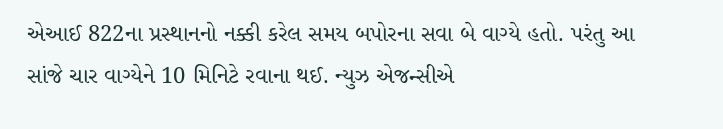એઆઈ 822ના પ્રસ્થાનનો નક્કી કરેલ સમય બપોરના સવા બે વાગ્યે હતો. પરંતુ આ સાંજે ચાર વાગ્યેને 10 મિનિટે રવાના થઈ. ન્યુઝ એજન્સીએ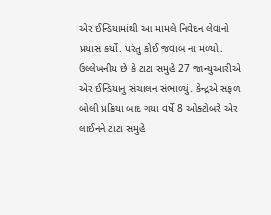એર ઈન્ડિયામાંથી આ મામલે નિવેદન લેવાનો પ્રયાસ કર્યો. પરંતુ કોઈ જવાબ ના મળ્યો. ઉલ્લેખનીય છે કે ટાટા સમુહે 27 જાન્યુઆરીએ એર ઈન્ડિયાનુ સંચાલન સંભાળ્યું. કેન્દ્રએ સફળ બોલી પ્રક્રિયા બાદ ગયા વર્ષે 8 ઓક્ટોબરે એર લાઈનને ટાટા સમુહે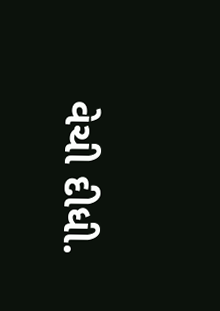વેચી દીધી.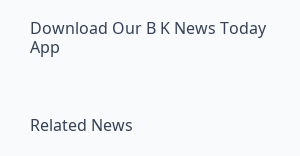Download Our B K News Today App



Related News